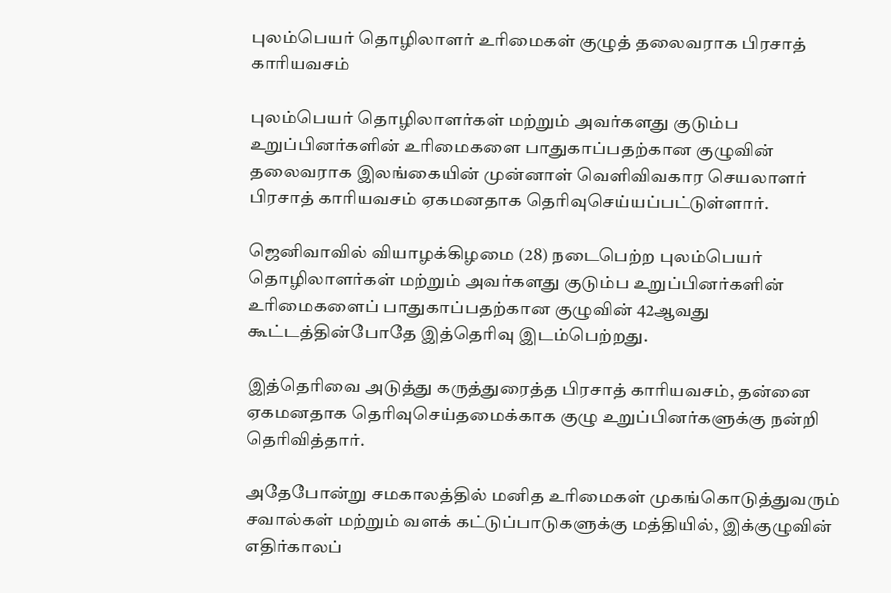புலம்பெயர் தொழிலாளர் உரிமைகள் குழுத் தலைவராக பிரசாத் காரியவசம்

புலம்பெயர் தொழிலாளர்கள் மற்றும் அவர்களது குடும்ப உறுப்பினர்களின் உரிமைகளை பாதுகாப்பதற்கான குழுவின் தலைவராக இலங்கையின் முன்னாள் வெளிவிவகார செயலாளர் பிரசாத் காரியவசம் ஏகமனதாக தெரிவுசெய்யப்பட்டுள்ளார்.

ஜெனிவாவில் வியாழக்கிழமை (28) நடைபெற்ற புலம்பெயர் தொழிலாளர்கள் மற்றும் அவர்களது குடும்ப உறுப்பினர்களின் உரிமைகளைப் பாதுகாப்பதற்கான குழுவின் 42ஆவது கூட்டத்தின்போதே இத்தெரிவு இடம்பெற்றது.

இத்தெரிவை அடுத்து கருத்துரைத்த பிரசாத் காரியவசம், தன்னை ஏகமனதாக தெரிவுசெய்தமைக்காக குழு உறுப்பினர்களுக்கு நன்றி தெரிவித்தார்.

அதேபோன்று சமகாலத்தில் மனித உரிமைகள் முகங்கொடுத்துவரும் சவால்கள் மற்றும் வளக் கட்டுப்பாடுகளுக்கு மத்தியில், இக்குழுவின் எதிர்காலப்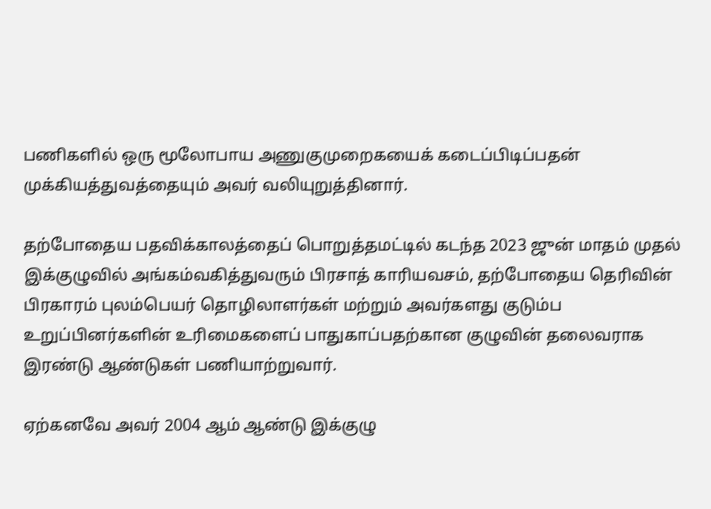பணிகளில் ஒரு மூலோபாய அணுகுமுறைகயைக் கடைப்பிடிப்பதன் முக்கியத்துவத்தையும் அவர் வலியுறுத்தினார்.

தற்போதைய பதவிக்காலத்தைப் பொறுத்தமட்டில் கடந்த 2023 ஜுன் மாதம் முதல் இக்குழுவில் அங்கம்வகித்துவரும் பிரசாத் காரியவசம், தற்போதைய தெரிவின் பிரகாரம் புலம்பெயர் தொழிலாளர்கள் மற்றும் அவர்களது குடும்ப உறுப்பினர்களின் உரிமைகளைப் பாதுகாப்பதற்கான குழுவின் தலைவராக இரண்டு ஆண்டுகள் பணியாற்றுவார்.

ஏற்கனவே அவர் 2004 ஆம் ஆண்டு இக்குழு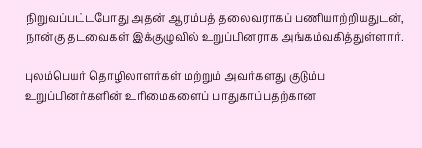நிறுவப்பட்டபோது அதன் ஆரம்பத் தலைவராகப் பணியாற்றியதுடன், நான்கு தடவைகள் இக்குழுவில் உறுப்பினராக அங்கம்வகித்துள்ளார்.

புலம்பெயர் தொழிலாளர்கள் மற்றும் அவர்களது குடும்ப உறுப்பினர்களின் உரிமைகளைப் பாதுகாப்பதற்கான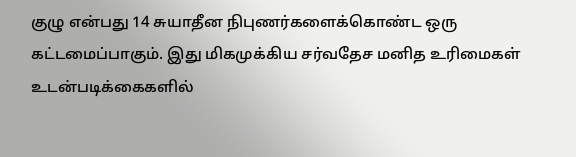குழு என்பது 14 சுயாதீன நிபுணர்களைக்கொண்ட ஒரு கட்டமைப்பாகும். இது மிகமுக்கிய சர்வதேச மனித உரிமைகள் உடன்படிக்கைகளில்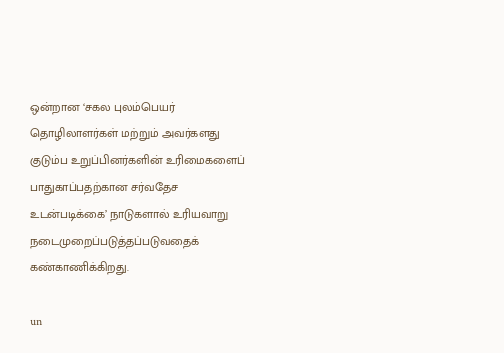ஒன்றான ‘சகல புலம்பெயர் தொழிலாளர்கள் மற்றும் அவர்களது குடும்ப உறுப்பினர்களின் உரிமைகளைப் பாதுகாப்பதற்கான சர்வதேச உடன்படிக்கை’ நாடுகளால் உரியவாறு நடைமுறைப்படுத்தப்படுவதைக் கண்காணிக்கிறது.

un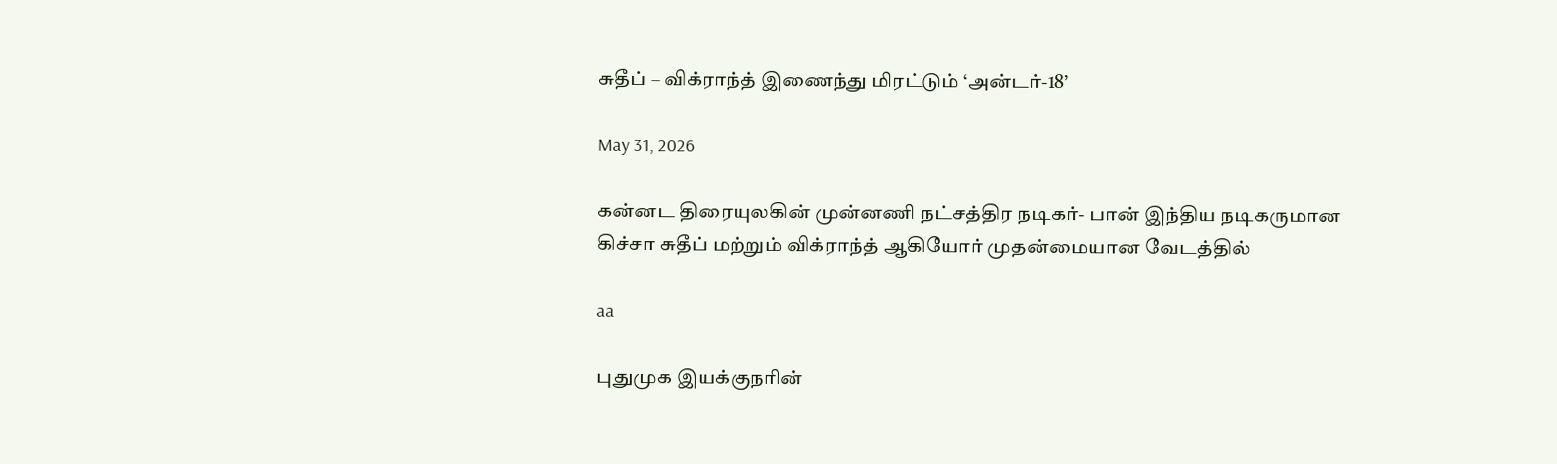சுதீப் – விக்ராந்த் இணைந்து மிரட்டும் ‘அன்டர்-18’

May 31, 2026

கன்னட திரையுலகின் முன்னணி நட்சத்திர நடிகர்- பான் இந்திய நடிகருமான கிச்சா சுதீப் மற்றும் விக்ராந்த் ஆகியோர் முதன்மையான வேடத்தில்

aa

புதுமுக இயக்குநரின்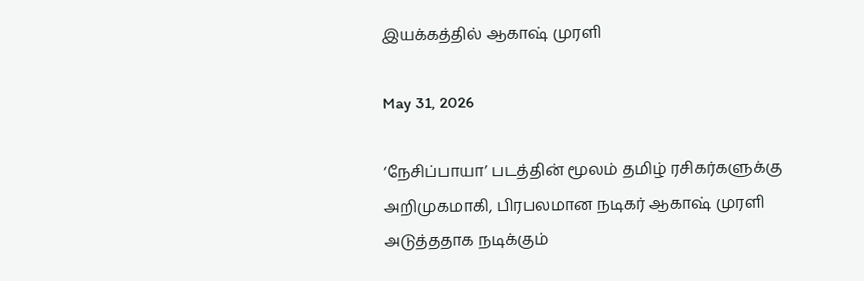இயக்கத்தில் ஆகாஷ் முரளி

May 31, 2026

‘நேசிப்பாயா’ படத்தின் மூலம் தமிழ் ரசிகர்களுக்கு அறிமுகமாகி, பிரபலமான நடிகர் ஆகாஷ் முரளி அடுத்ததாக நடிக்கும்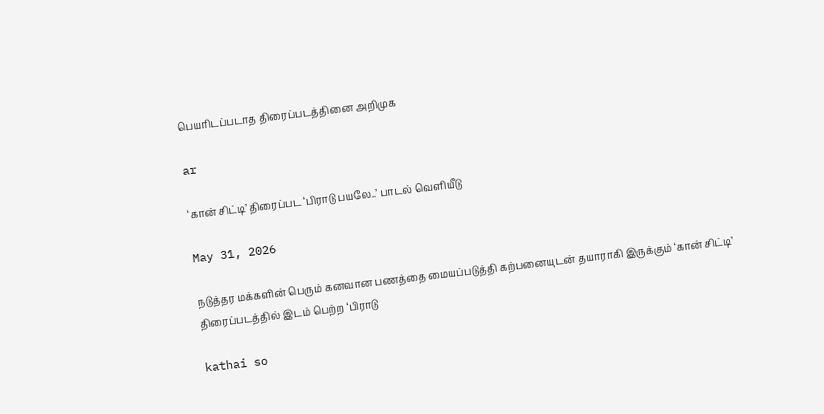பெயரிடப்படாத திரைப்படத்தினை அறிமுக

ar

‘கான் சிட்டி’ திரைப்பட ‘பிராடு பயலே..’ பாடல் வெளியீடு

May 31, 2026

நடுத்தர மக்களின் பெரும் கனவான பணத்தை மையப்படுத்தி கற்பனையுடன் தயாராகி இருக்கும் ‘கான் சிட்டி’ திரைப்படத்தில் இடம் பெற்ற ‘பிராடு

kathai so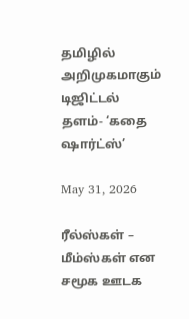தமிழில் அறிமுகமாகும் டிஜிட்டல் தளம்- ‘கதை ஷார்ட்ஸ்’

May 31, 2026

ரீல்ஸ்கள் – மீம்ஸ்கள் என சமூக ஊடக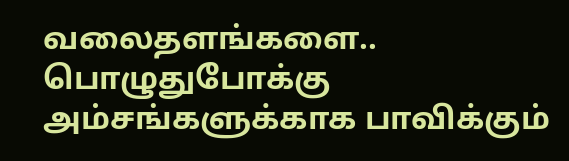வலைதளங்களை.. பொழுதுபோக்கு அம்சங்களுக்காக பாவிக்கும்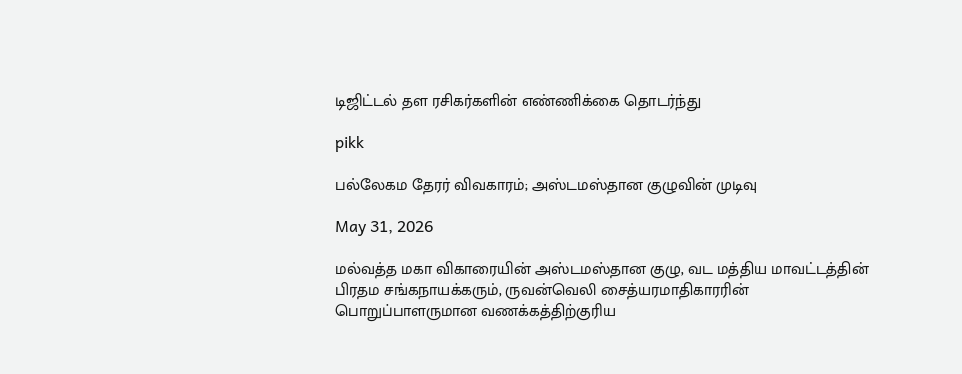டிஜிட்டல் தள ரசிகர்களின் எண்ணிக்கை தொடர்ந்து

pikk

பல்லேகம தேரர் விவகாரம்; அஸ்டமஸ்தான குழுவின் முடிவு

May 31, 2026

மல்வத்த மகா விகாரையின் அஸ்டமஸ்தான குழு, வட மத்திய மாவட்டத்தின் பிரதம சங்கநாயக்கரும், ருவன்வெலி சைத்யரமாதிகாரரின் பொறுப்பாளருமான வணக்கத்திற்குரிய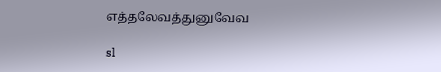எத்தலேவத்துனுவேவ

sl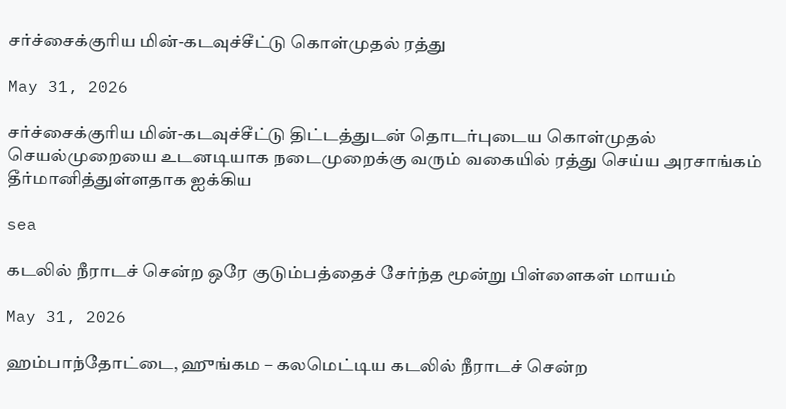சர்ச்சைக்குரிய மின்-கடவுச்சீட்டு கொள்முதல் ரத்து

May 31, 2026

சர்ச்சைக்குரிய மின்-கடவுச்சீட்டு திட்டத்துடன் தொடர்புடைய கொள்முதல் செயல்முறையை உடனடியாக நடைமுறைக்கு வரும் வகையில் ரத்து செய்ய அரசாங்கம் தீர்மானித்துள்ளதாக ஐக்கிய

sea

கடலில் நீராடச் சென்ற ஒரே குடும்பத்தைச் சேர்ந்த மூன்று பிள்ளைகள் மாயம்

May 31, 2026

ஹம்பாந்தோட்டை, ஹுங்கம – கலமெட்டிய கடலில் நீராடச் சென்ற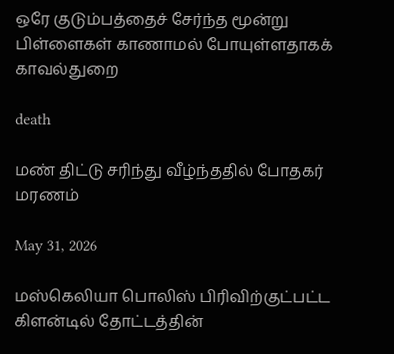ஒரே குடும்பத்தைச் சேர்ந்த மூன்று பிள்ளைகள் காணாமல் போயுள்ளதாகக் காவல்துறை

death

மண் திட்டு சரிந்து வீழ்ந்ததில் போதகர் மரணம்

May 31, 2026

மஸ்கெலியா பொலிஸ் பிரிவிற்குட்பட்ட கிளன்டில் தோட்டத்தின்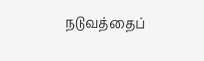நடுவத்தைப்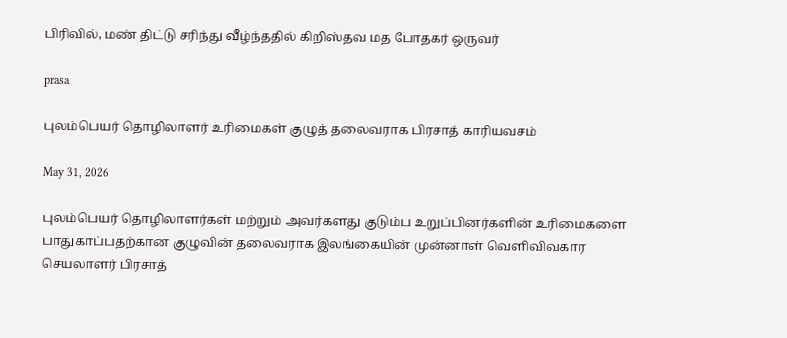பிரிவில், மண் திட்டு சரிந்து வீழ்ந்ததில் கிறிஸ்தவ மத போதகர் ஒருவர்

prasa

புலம்பெயர் தொழிலாளர் உரிமைகள் குழுத் தலைவராக பிரசாத் காரியவசம்

May 31, 2026

புலம்பெயர் தொழிலாளர்கள் மற்றும் அவர்களது குடும்ப உறுப்பினர்களின் உரிமைகளை பாதுகாப்பதற்கான குழுவின் தலைவராக இலங்கையின் முன்னாள் வெளிவிவகார செயலாளர் பிரசாத்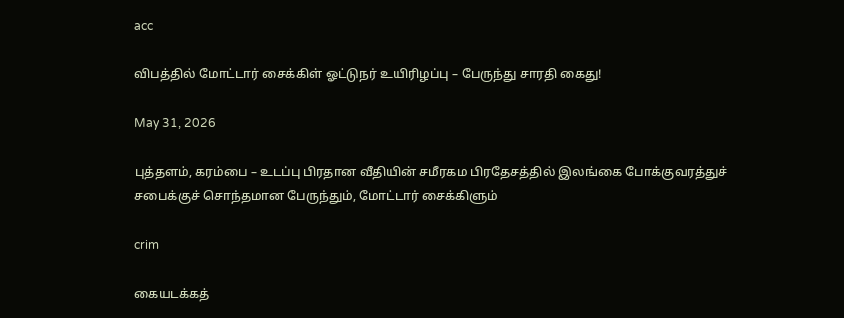acc

விபத்தில் மோட்டார் சைக்கிள் ஓட்டுநர் உயிரிழப்பு – பேருந்து சாரதி கைது!

May 31, 2026

புத்தளம், கரம்பை – உடப்பு பிரதான வீதியின் சமீரகம பிரதேசத்தில் இலங்கை போக்குவரத்துச் சபைக்குச் சொந்தமான பேருந்தும், மோட்டார் சைக்கிளும்

crim

கையடக்கத்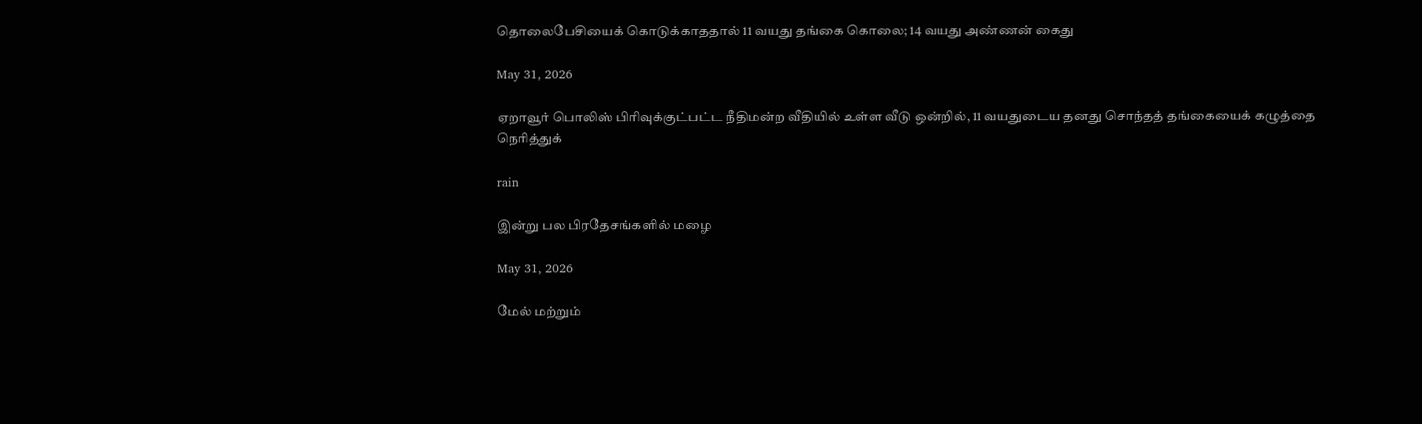தொலைபேசியைக் கொடுக்காததால் 11 வயது தங்கை கொலை; 14 வயது அண்ணன் கைது

May 31, 2026

ஏறாவூர் பொலிஸ் பிரிவுக்குட்பட்ட நீதிமன்ற வீதியில் உள்ள வீடு ஒன்றில், 11 வயதுடைய தனது சொந்தத் தங்கையைக் கழுத்தை நெரித்துக்

rain

இன்று பல பிரதேசங்களில் மழை

May 31, 2026

மேல் மற்றும்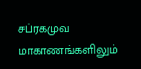சப்ரகமுவ மாகாணங்களிலும்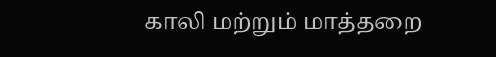காலி மற்றும் மாத்தறை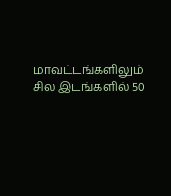மாவட்டங்களிலும் சில இடங்களில் 50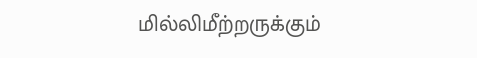மில்லிமீற்றருக்கும்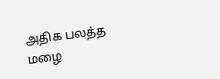அதிக பலத்த மழை